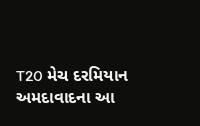T20 મેચ દરમિયાન અમદાવાદના આ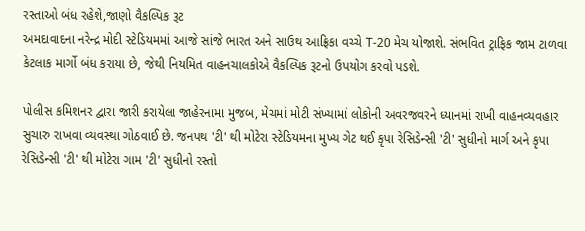રસ્તાઓ બંધ રહેશે,જાણો વૈકલ્પિક રૂટ
અમદાવાદના નરેન્દ્ર મોદી સ્ટેડિયમમાં આજે સાંજે ભારત અને સાઉથ આફ્રિકા વચ્ચે T-20 મેચ યોજાશે. સંભવિત ટ્રાફિક જામ ટાળવા કેટલાક માર્ગો બંધ કરાયા છે, જેથી નિયમિત વાહનચાલકોએ વૈકલ્પિક રૂટનો ઉપયોગ કરવો પડશે.

પોલીસ કમિશનર દ્વારા જારી કરાયેલા જાહેરનામા મુજબ, મેચમાં મોટી સંખ્યામાં લોકોની અવરજવરને ધ્યાનમાં રાખી વાહનવ્યવહાર સુચારુ રાખવા વ્યવસ્થા ગોઠવાઈ છે. જનપથ 'ટી' થી મોટેરા સ્ટેડિયમના મુખ્ય ગેટ થઈ કૃપા રેસિડેન્સી 'ટી' સુધીનો માર્ગ અને કૃપા રેસિડેન્સી 'ટી' થી મોટેરા ગામ 'ટી' સુધીનો રસ્તો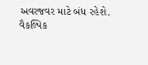અવરજવર માટે બંધ રહેશે.
વૈકલ્પિક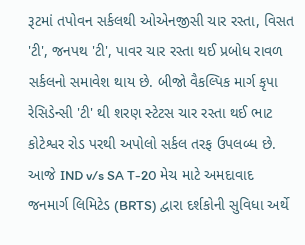રૂટમાં તપોવન સર્કલથી ઓએનજીસી ચાર રસ્તા, વિસત 'ટી', જનપથ 'ટી', પાવર ચાર રસ્તા થઈ પ્રબોધ રાવળ સર્કલનો સમાવેશ થાય છે. બીજો વૈકલ્પિક માર્ગ કૃપા રેસિડેન્સી 'ટી' થી શરણ સ્ટેટસ ચાર રસ્તા થઈ ભાટ કોટેશ્વર રોડ પરથી અપોલો સર્કલ તરફ ઉપલબ્ધ છે.
આજે IND v/s SA T-20 મેચ માટે અમદાવાદ જનમાર્ગ લિમિટેડ (BRTS) દ્વારા દર્શકોની સુવિધા અર્થે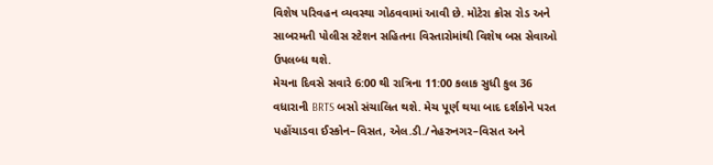વિશેષ પરિવહન વ્યવસ્થા ગોઠવવામાં આવી છે. મોટેરા ક્રોસ રોડ અને સાબરમતી પોલીસ સ્ટેશન સહિતના વિસ્તારોમાંથી વિશેષ બસ સેવાઓ ઉપલબ્ધ થશે.
મેચના દિવસે સવારે 6:00 થી રાત્રિના 11:00 કલાક સુધી કુલ 36 વધારાની BRTS બસો સંચાલિત થશે. મેચ પૂર્ણ થયા બાદ દર્શકોને પરત પહોંચાડવા ઈસ્કોન–વિસત, એલ.ડી./નેહરુનગર–વિસત અને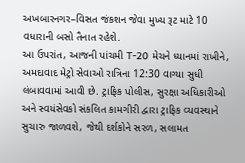અખબારનગર–વિસત જંકશન જેવા મુખ્ય રૂટ માટે 10 વધારાની બસો તૈનાત રહેશે.
આ ઉપરાંત, આજની પાંચમી T-20 મેચને ધ્યાનમાં રાખીને, અમદાવાદ મેટ્રો સેવાઓ રાત્રિના 12:30 વાગ્યા સુધી લંબાવવામાં આવી છે. ટ્રાફિક પોલીસ, સુરક્ષા અધિકારીઓ અને સ્વયંસેવકો સંકલિત કામગીરી દ્વારા ટ્રાફિક વ્યવસ્થાને સુચારુ જાળવશે, જેથી દર્શકોને સરળ, સલામત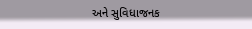અને સુવિધાજનક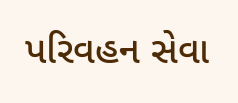પરિવહન સેવા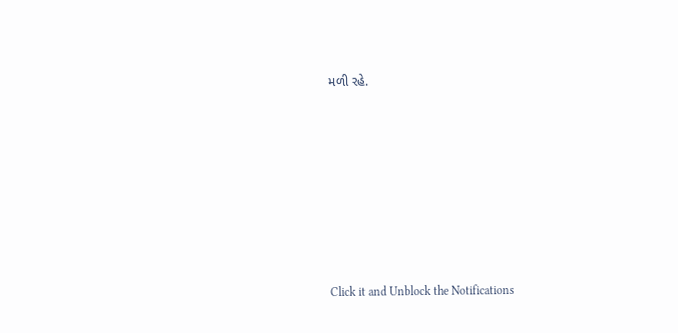મળી રહે.












Click it and Unblock the Notifications